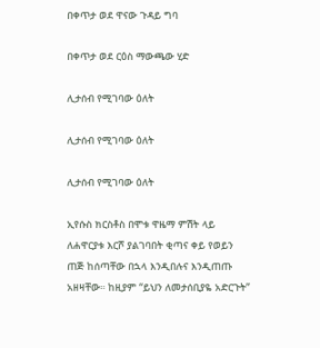በቀጥታ ወደ ዋናው ጉዳይ ግባ

በቀጥታ ወደ ርዕስ ማውጫው ሂድ

ሊታሰብ የሚገባው ዕለት

ሊታሰብ የሚገባው ዕለት

ሊታሰብ የሚገባው ዕለት

ኢየሱስ ክርስቶስ በሞቱ ዋዜማ ምሽት ላይ ለሐዋርያቱ እርሾ ያልገባበት ቂጣና ቀይ የወይን ጠጅ ከሰጣቸው በኋላ እንዲበሉና እንዲጠጡ አዘዛቸው። ከዚያም “ይህን ለመታሰቢያዬ አድርጉት”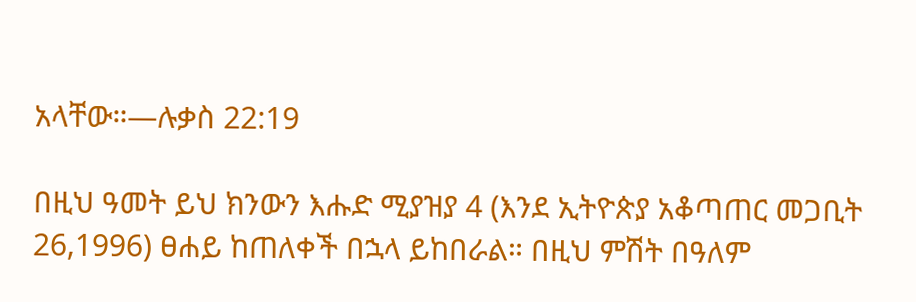አላቸው።—ሉቃስ 22:19

በዚህ ዓመት ይህ ክንውን እሑድ ሚያዝያ 4 (እንደ ኢትዮጵያ አቆጣጠር መጋቢት 26,1996) ፀሐይ ከጠለቀች በኋላ ይከበራል። በዚህ ምሽት በዓለም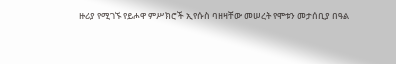ዙሪያ የሚገኙ የይሖዋ ምሥክሮች ኢየሱስ ባዘዛቸው መሠረት የሞቱን መታሰቢያ በዓል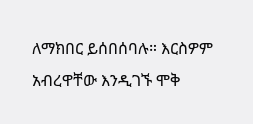ለማክበር ይሰበሰባሉ። እርስዎም አብረዋቸው እንዲገኙ ሞቅ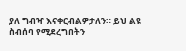ያለ ግብዣ እናቀርብልዎታለን። ይህ ልዩ ስብሰባ የሚደረግበትን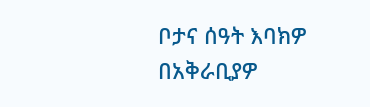ቦታና ሰዓት እባክዎ በአቅራቢያዎ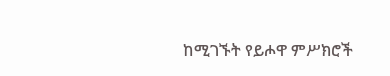ከሚገኙት የይሖዋ ምሥክሮች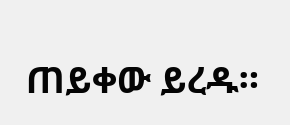ጠይቀው ይረዱ።